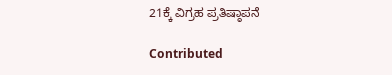21ಕ್ಕೆ ವಿಗ್ರಹ ಪ್ರತಿಷ್ಠಾಪನೆ

Contributed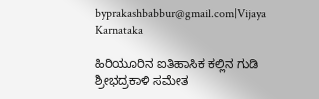byprakashbabbur@gmail.com|Vijaya Karnataka

ಹಿರಿಯೂರಿನ ಐತಿಹಾಸಿಕ ಕಲ್ಲಿನ ಗುಡಿ ಶ್ರೀಭದ್ರಕಾಳಿ ಸಮೇತ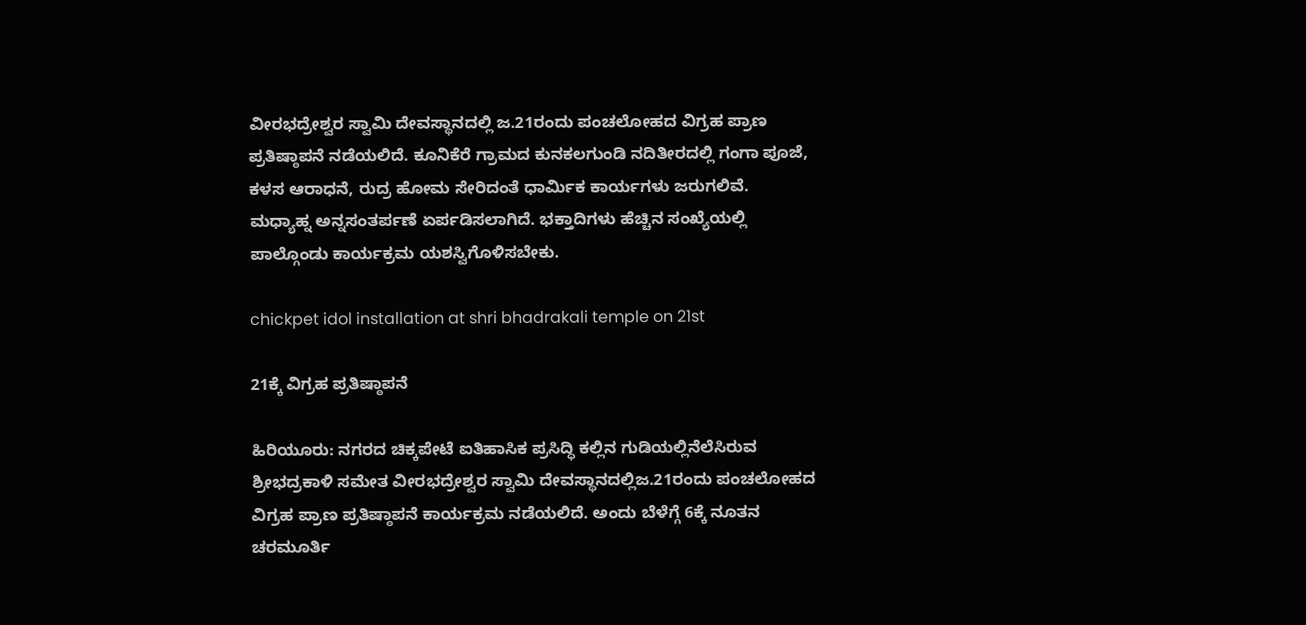ವೀರಭದ್ರೇಶ್ವರ ಸ್ವಾಮಿ ದೇವಸ್ಥಾನದಲ್ಲಿ ಜ.21ರಂದು ಪಂಚಲೋಹದ ವಿಗ್ರಹ ಪ್ರಾಣ ಪ್ರತಿಷ್ಠಾಪನೆ ನಡೆಯಲಿದೆ. ಕೂನಿಕೆರೆ ಗ್ರಾಮದ ಕುನಕಲಗುಂಡಿ ನದಿತೀರದಲ್ಲಿ ಗಂಗಾ ಪೂಜೆ, ಕಳಸ ಆರಾಧನೆ, ರುದ್ರ ಹೋಮ ಸೇರಿದಂತೆ ಧಾರ್ಮಿಕ ಕಾರ್ಯಗಳು ಜರುಗಲಿವೆ. ಮಧ್ಯಾಹ್ನ ಅನ್ನಸಂತರ್ಪಣೆ ಏರ್ಪಡಿಸಲಾಗಿದೆ. ಭಕ್ತಾದಿಗಳು ಹೆಚ್ಚಿನ ಸಂಖ್ಯೆಯಲ್ಲಿ ಪಾಲ್ಗೊಂಡು ಕಾರ್ಯಕ್ರಮ ಯಶಸ್ವಿಗೊಳಿಸಬೇಕು.

chickpet idol installation at shri bhadrakali temple on 21st

21ಕ್ಕೆ ವಿಗ್ರಹ ಪ್ರತಿಷ್ಠಾಪನೆ

ಹಿರಿಯೂರು: ನಗರದ ಚಿಕ್ಕಪೇಟೆ ಐತಿಹಾಸಿಕ ಪ್ರಸಿದ್ಧಿ ಕಲ್ಲಿನ ಗುಡಿಯಲ್ಲಿನೆಲೆಸಿರುವ ಶ್ರೀಭದ್ರಕಾಳಿ ಸಮೇತ ವೀರಭದ್ರೇಶ್ವರ ಸ್ವಾಮಿ ದೇವಸ್ಥಾನದಲ್ಲಿಜ.21ರಂದು ಪಂಚಲೋಹದ ವಿಗ್ರಹ ಪ್ರಾಣ ಪ್ರತಿಷ್ಠಾಪನೆ ಕಾರ್ಯಕ್ರಮ ನಡೆಯಲಿದೆ. ಅಂದು ಬೆಳೆಗ್ಗೆ 6ಕ್ಕೆ ನೂತನ ಚರಮೂರ್ತಿ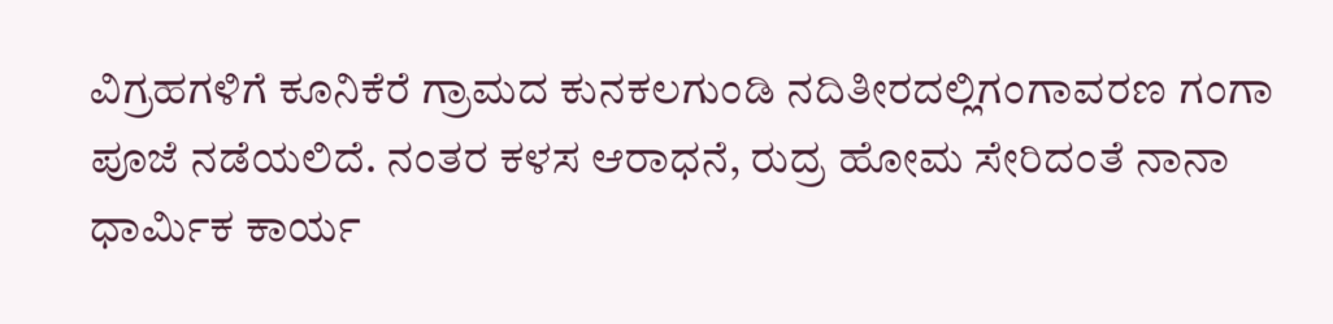ವಿಗ್ರಹಗಳಿಗೆ ಕೂನಿಕೆರೆ ಗ್ರಾಮದ ಕುನಕಲಗುಂಡಿ ನದಿತೀರದಲ್ಲಿಗಂಗಾವರಣ ಗಂಗಾ ಪೂಜೆ ನಡೆಯಲಿದೆ. ನಂತರ ಕಳಸ ಆರಾಧನೆ, ರುದ್ರ ಹೋಮ ಸೇರಿದಂತೆ ನಾನಾ ಧಾರ್ಮಿಕ ಕಾರ್ಯ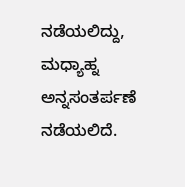ನಡೆಯಲಿದ್ದು, ಮಧ್ಯಾಹ್ನ ಅನ್ನಸಂತರ್ಪಣೆ ನಡೆಯಲಿದೆ.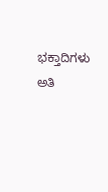ಭಕ್ತಾದಿಗಳು ಅತಿ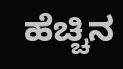ಹೆಚ್ಚಿನ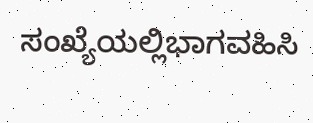ಸಂಖ್ಯೆಯಲ್ಲಿಭಾಗವಹಿಸಿ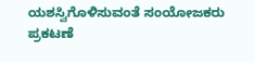ಯಶಸ್ವಿಗೊಳಿಸುವಂತೆ ಸಂಯೋಜಕರು ಪ್ರಕಟಣೆ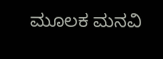ಮೂಲಕ ಮನವಿ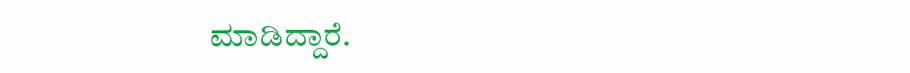ಮಾಡಿದ್ದಾರೆ.